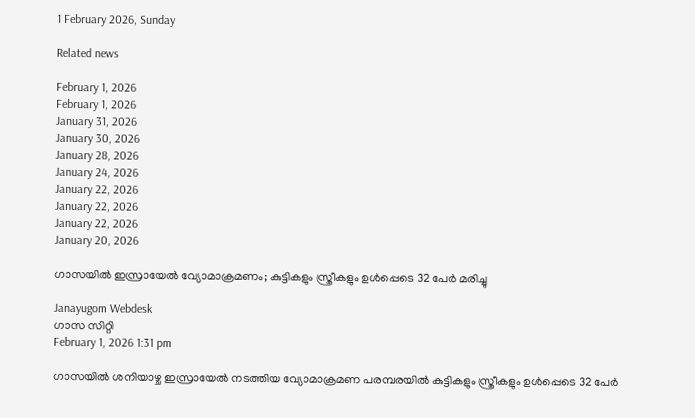1 February 2026, Sunday

Related news

February 1, 2026
February 1, 2026
January 31, 2026
January 30, 2026
January 28, 2026
January 24, 2026
January 22, 2026
January 22, 2026
January 22, 2026
January 20, 2026

ഗാസയിൽ ഇസ്രായേൽ വ്യോമാക്രമണം; കുട്ടികളും സ്ത്രീകളും ഉൾപ്പെടെ 32 പേർ മരിച്ചു

Janayugom Webdesk
ഗാസ സിറ്റി
February 1, 2026 1:31 pm

ഗാസയിൽ ശനിയാഴ്ച ഇസ്രായേൽ നടത്തിയ വ്യോമാക്രമണ പരമ്പരയിൽ കുട്ടികളും സ്ത്രീകളും ഉൾപ്പെടെ 32 പേർ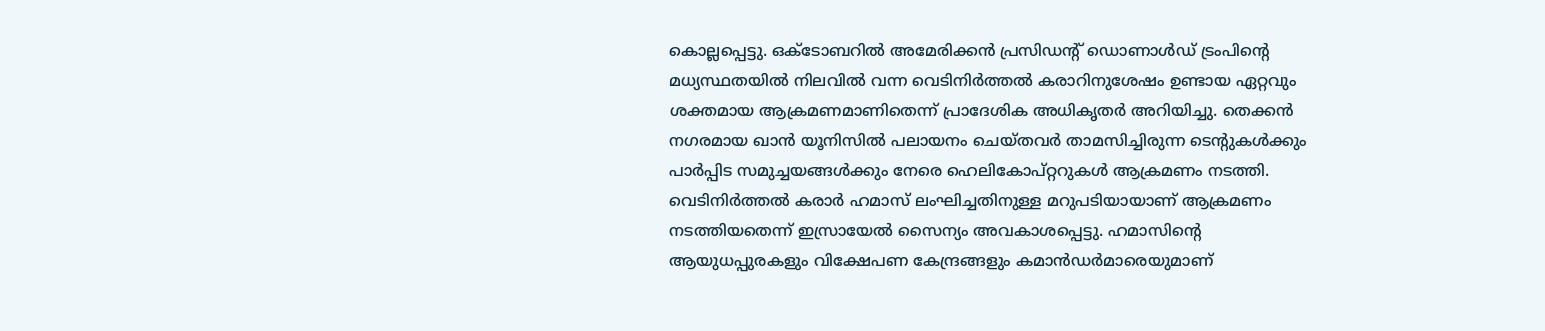കൊല്ലപ്പെട്ടു. ഒക്ടോബറിൽ അമേരിക്കൻ പ്രസിഡന്റ് ഡൊണാൾഡ് ട്രംപിന്റെ മധ്യസ്ഥതയിൽ നിലവിൽ വന്ന വെടിനിർത്തൽ കരാറിനുശേഷം ഉണ്ടായ ഏറ്റവും ശക്തമായ ആക്രമണമാണിതെന്ന് പ്രാദേശിക അധികൃതർ അറിയിച്ചു. തെക്കൻ നഗരമായ ഖാൻ യൂനിസിൽ പലായനം ചെയ്തവർ താമസിച്ചിരുന്ന ടെന്റുകൾക്കും പാർപ്പിട സമുച്ചയങ്ങൾക്കും നേരെ ഹെലികോപ്റ്ററുകൾ ആക്രമണം നടത്തി. വെടിനിർത്തൽ കരാർ ഹമാസ് ലംഘിച്ചതിനുള്ള മറുപടിയായാണ് ആക്രമണം നടത്തിയതെന്ന് ഇസ്രായേൽ സൈന്യം അവകാശപ്പെട്ടു. ഹമാസിന്റെ ആയുധപ്പുരകളും വിക്ഷേപണ കേന്ദ്രങ്ങളും കമാൻഡർമാരെയുമാണ്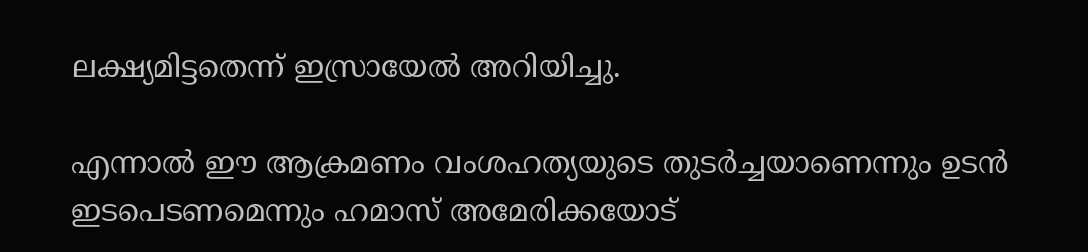ലക്ഷ്യമിട്ടതെന്ന് ഇസ്രായേൽ അറിയിച്ചു.

എന്നാൽ ഈ ആക്രമണം വംശഹത്യയുടെ തുടർച്ചയാണെന്നും ഉടൻ ഇടപെടണമെന്നും ഹമാസ് അമേരിക്കയോട്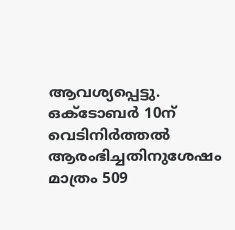ആവശ്യപ്പെട്ടു. ഒക്ടോബർ 10ന് വെടിനിർത്തൽ ആരംഭിച്ചതിനുശേഷം മാത്രം 509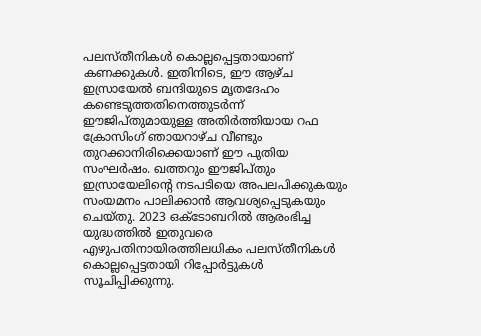പലസ്തീനികൾ കൊല്ലപ്പെട്ടതായാണ് കണക്കുകൾ. ഇതിനിടെ, ഈ ആഴ്ച ഇസ്രായേൽ ബന്ദിയുടെ മൃതദേഹം കണ്ടെടുത്തതിനെത്തുടർന്ന് ഈജിപ്തുമായുള്ള അതിർത്തിയായ റഫ ക്രോസിംഗ് ഞായറാഴ്ച വീണ്ടും തുറക്കാനിരിക്കെയാണ് ഈ പുതിയ സംഘർഷം. ഖത്തറും ഈജിപ്തും ഇസ്രായേലിന്റെ നടപടിയെ അപലപിക്കുകയും സംയമനം പാലിക്കാൻ ആവശ്യപ്പെടുകയും ചെയ്തു. 2023 ഒക്ടോബറിൽ ആരംഭിച്ച യുദ്ധത്തിൽ ഇതുവരെ എഴുപതിനായിരത്തിലധികം പലസ്തീനികൾ കൊല്ലപ്പെട്ടതായി റിപ്പോർട്ടുകൾ സൂചിപ്പിക്കുന്നു.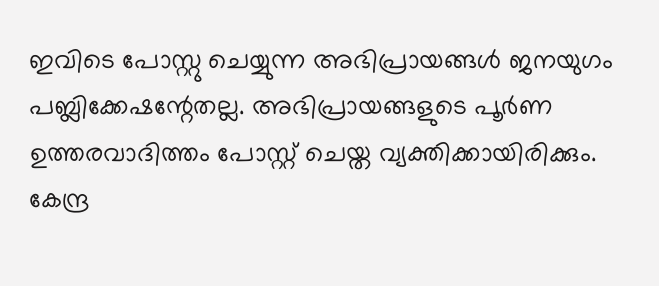ഇവിടെ പോസ്റ്റു ചെയ്യുന്ന അഭിപ്രായങ്ങള്‍ ജനയുഗം പബ്ലിക്കേഷന്റേതല്ല. അഭിപ്രായങ്ങളുടെ പൂര്‍ണ ഉത്തരവാദിത്തം പോസ്റ്റ് ചെയ്ത വ്യക്തിക്കായിരിക്കും. കേന്ദ്ര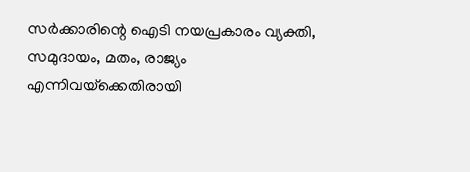സര്‍ക്കാരിന്റെ ഐടി നയപ്രകാരം വ്യക്തി, സമുദായം, മതം, രാജ്യം എന്നിവയ്‌ക്കെതിരായി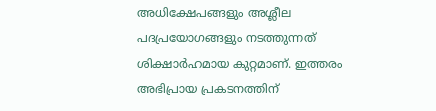അധിക്ഷേപങ്ങളും അശ്ലീല പദപ്രയോഗങ്ങളും നടത്തുന്നത് ശിക്ഷാര്‍ഹമായ കുറ്റമാണ്. ഇത്തരം അഭിപ്രായ പ്രകടനത്തിന്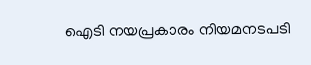ഐടി നയപ്രകാരം നിയമനടപടി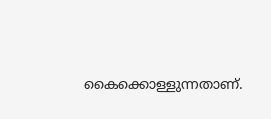കൈക്കൊള്ളുന്നതാണ്.